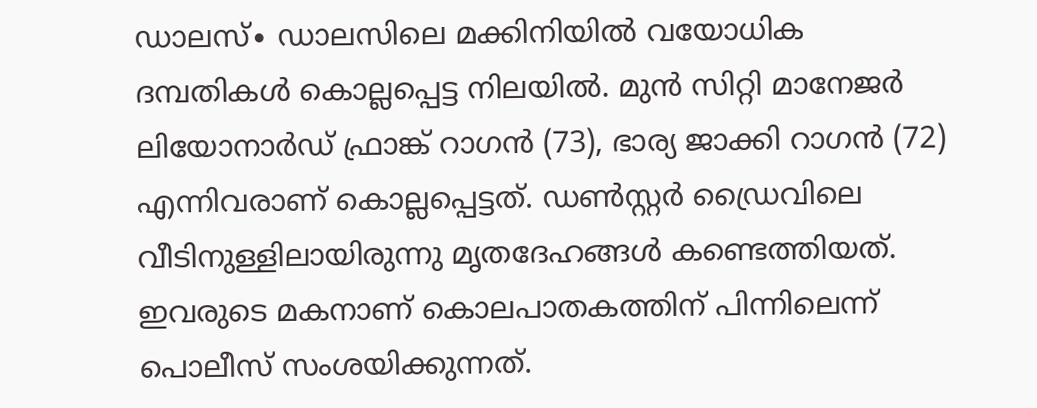ഡാലസ്∙ ഡാലസിലെ മക്കിനിയിൽ വയോധിക ദമ്പതികൾ കൊല്ലപ്പെട്ട നിലയിൽ. മുൻ സിറ്റി മാനേജർ ലിയോനാർഡ് ഫ്രാങ്ക് റാഗൻ (73), ഭാര്യ ജാക്കി റാഗൻ (72) എന്നിവരാണ് കൊല്ലപ്പെട്ടത്. ഡൺസ്റ്റർ ഡ്രൈവിലെ വീടിനുള്ളിലായിരുന്നു മൃതദേഹങ്ങൾ കണ്ടെത്തിയത്. ഇവരുടെ മകനാണ് കൊലപാതകത്തിന് പിന്നിലെന്ന് പൊലീസ് സംശയിക്കുന്നത്.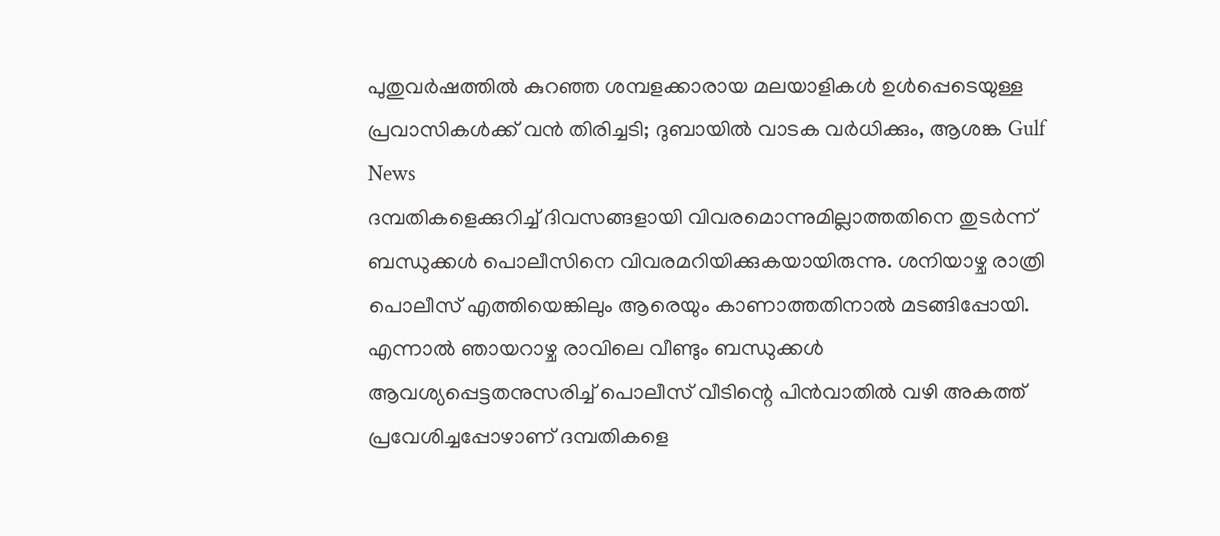പുതുവർഷത്തിൽ കുറഞ്ഞ ശമ്പളക്കാരായ മലയാളികൾ ഉൾപ്പെടെയുള്ള പ്രവാസികൾക്ക് വൻ തിരിച്ചടി; ദുബായിൽ വാടക വർധിക്കും, ആശങ്ക Gulf News
ദമ്പതികളെക്കുറിച്ച് ദിവസങ്ങളായി വിവരമൊന്നുമില്ലാത്തതിനെ തുടർന്ന് ബന്ധുക്കൾ പൊലീസിനെ വിവരമറിയിക്കുകയായിരുന്നു. ശനിയാഴ്ച രാത്രി പൊലീസ് എത്തിയെങ്കിലും ആരെയും കാണാത്തതിനാൽ മടങ്ങിപ്പോയി. എന്നാൽ ഞായറാഴ്ച രാവിലെ വീണ്ടും ബന്ധുക്കൾ ആവശ്യപ്പെട്ടതനുസരിച്ച് പൊലീസ് വീടിന്റെ പിൻവാതിൽ വഴി അകത്ത് പ്രവേശിച്ചപ്പോഴാണ് ദമ്പതികളെ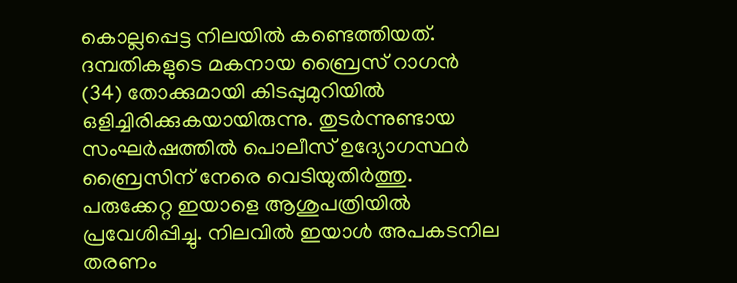കൊല്ലപ്പെട്ട നിലയിൽ കണ്ടെത്തിയത്.
ദമ്പതികളുടെ മകനായ ബ്രൈസ് റാഗൻ (34) തോക്കുമായി കിടപ്പുമുറിയിൽ ഒളിച്ചിരിക്കുകയായിരുന്നു. തുടർന്നുണ്ടായ സംഘർഷത്തിൽ പൊലീസ് ഉദ്യോഗസ്ഥർ ബ്രൈസിന് നേരെ വെടിയുതിർത്തു. പരുക്കേറ്റ ഇയാളെ ആശുപത്രിയിൽ പ്രവേശിപ്പിച്ചു. നിലവിൽ ഇയാൾ അപകടനില തരണം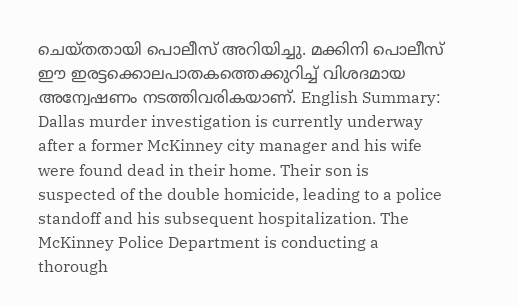ചെയ്തതായി പൊലീസ് അറിയിച്ചു. മക്കിനി പൊലീസ് ഈ ഇരട്ടക്കൊലപാതകത്തെക്കുറിച്ച് വിശദമായ അന്വേഷണം നടത്തിവരികയാണ്. English Summary:
Dallas murder investigation is currently underway after a former McKinney city manager and his wife were found dead in their home. Their son is suspected of the double homicide, leading to a police standoff and his subsequent hospitalization. The McKinney Police Department is conducting a thorough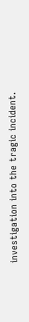investigation into the tragic incident.